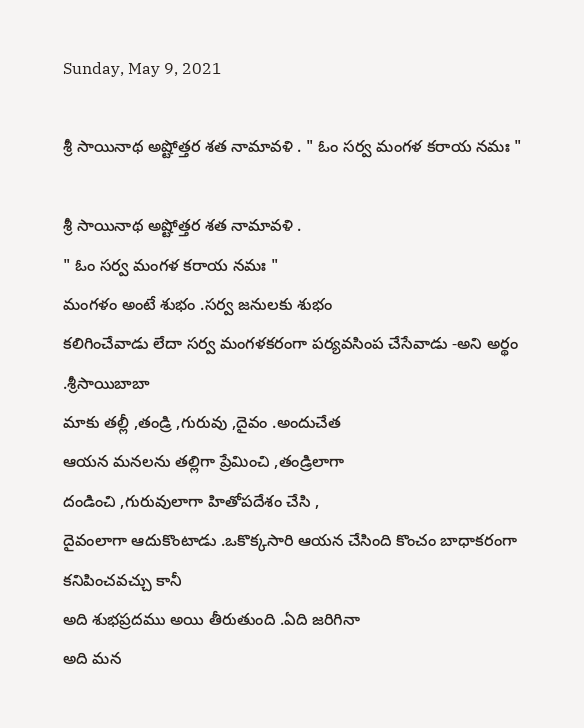Sunday, May 9, 2021

శ్రీ సాయినాథ అష్టోత్తర శత నామావళి . " ఓం సర్వ మంగళ కరాయ నమః "

శ్రీ సాయినాథ అష్టోత్తర శత నామావళి .
" ఓం సర్వ మంగళ కరాయ నమః "
మంగళం అంటే శుభం .సర్వ జనులకు శుభం
కలిగించేవాడు లేదా సర్వ మంగళకరంగా పర్యవసింప చేసేవాడు -అని అర్థం .శ్రీసాయిబాబా
మాకు తల్లీ ,తండ్రి ,గురువు ,దైవం .అందుచేత
ఆయన మనలను తల్లిగా ప్రేమించి ,తండ్రిలాగా
దండించి ,గురువులాగా హితోపదేశం చేసి ,
దైవంలాగా ఆదుకొంటాడు .ఒకొక్కసారి ఆయన చేసింది కొంచం బాధాకరంగా కనిపించవచ్చు కానీ
అది శుభప్రదము అయి తీరుతుంది .ఏది జరిగినా
అది మన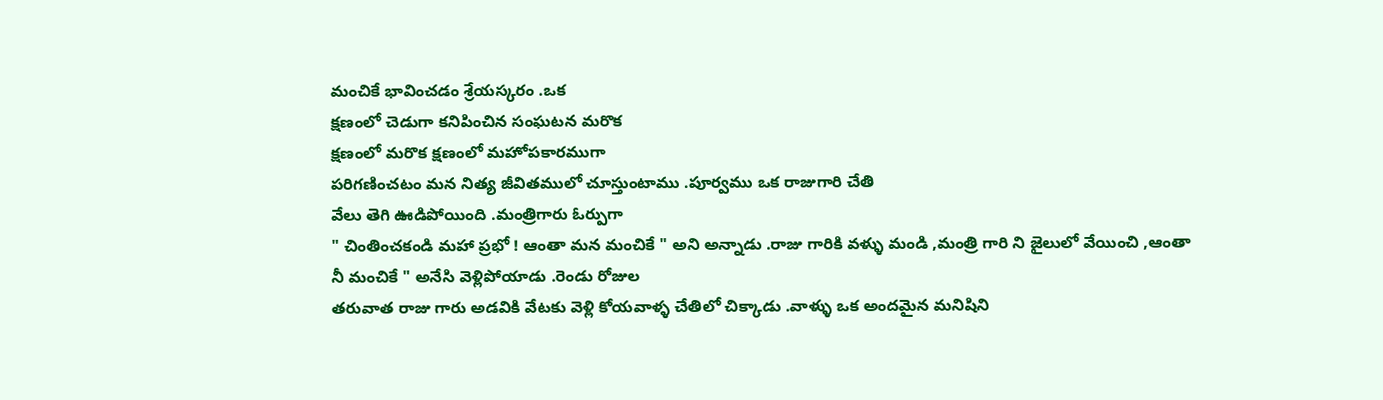మంచికే భావించడం శ్రేయస్కరం .ఒక
క్షణంలో చెడుగా కనిపించిన సంఘటన మరొక
క్షణంలో మరొక క్షణంలో మహోపకారముగా
పరిగణించటం మన నిత్య జీవితములో చూస్తుంటాము .పూర్వము ఒక రాజుగారి చేతి
వేలు తెగి ఊడిపోయింది .మంత్రిగారు ఓర్పుగా
" చింతించకండి మహా ప్రభో ! ఆంతా మన మంచికే " అని అన్నాడు .రాజు గారికి వళ్ళు మండి ,మంత్రి గారి ని జైలులో వేయించి ,ఆంతా
నీ మంచికే " అనేసి వెళ్లిపోయాడు .రెండు రోజుల
తరువాత రాజు గారు అడవికి వేటకు వెళ్లి కోయవాళ్ళ చేతిలో చిక్కాడు .వాళ్ళు ఒక అందమైన మనిషిని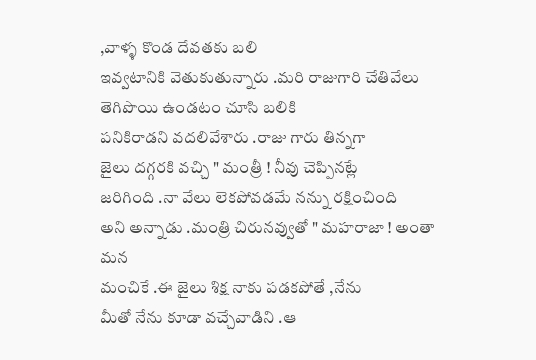,వాళ్ళ కొండ దేవతకు బలి
ఇవ్వటానికి వెతుకుతున్నారు .మరి రాజుగారి చేతివేలు తెగిపొయి ఉండటం చూసి బలికి
పనికిరాడని వదలివేశారు .రాజు గారు తిన్నగా
జైలు దగ్గరకి వచ్చి " మంత్రీ ! నీవు చెప్పినట్లే
జరిగింది .నా వేలు లెకపోవడమే నన్ను రక్షించింది
అని అన్నాడు .మంత్రి చిరునవ్వుతో " మహరాజా ! అంతా మన
మంచికే .ఈ జైలు శిక్ష నాకు పడకపోతే ,నేను
మీతో నేను కూడా వచ్చేవాడిని .ఆ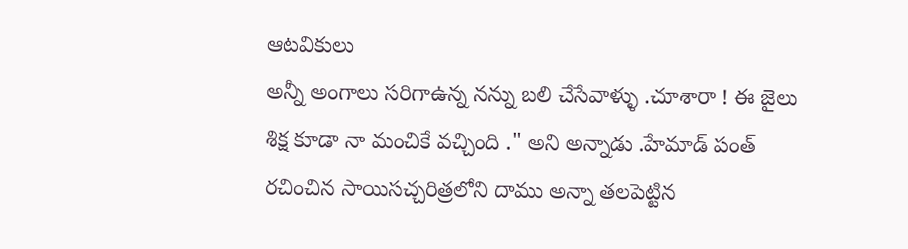ఆటవికులు
అన్నీ అంగాలు సరిగాఉన్న నన్ను బలి చేసేవాళ్ళు .చూశారా ! ఈ జైలు శిక్ష కూడా నా మంచికే వచ్చింది ." అని అన్నాడు .హేమాడ్ పంత్
రచించిన సాయిసచ్చరిత్రలోని దాము అన్నా తలపెట్టిన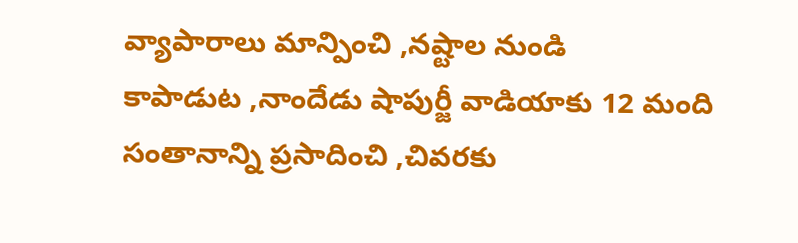వ్యాపారాలు మాన్పించి ,నష్టాల నుండి
కాపాడుట ,నాందేడు షాపుర్జీ వాడియాకు 12 మంది సంతానాన్ని ప్రసాదించి ,చివరకు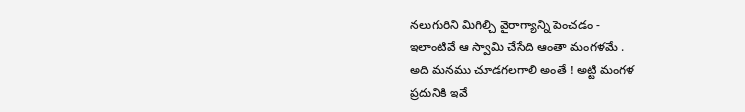నలుగురిని మిగిల్చి వైరాగ్యాన్ని పెంచడం -
ఇలాంటివే ఆ స్వామి చేసేది ఆంతా మంగళమే .
అది మనము చూడగలగాలి అంతే ! అట్టి మంగళ
ప్రదునికి ఇవే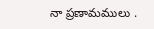నా ప్రణామములు .